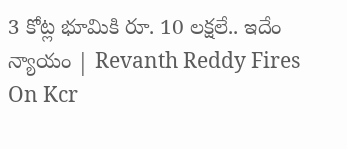3 కోట్ల భూమికి రూ. 10 లక్షలే.. ఇదేం న్యాయం | Revanth Reddy Fires On Kcr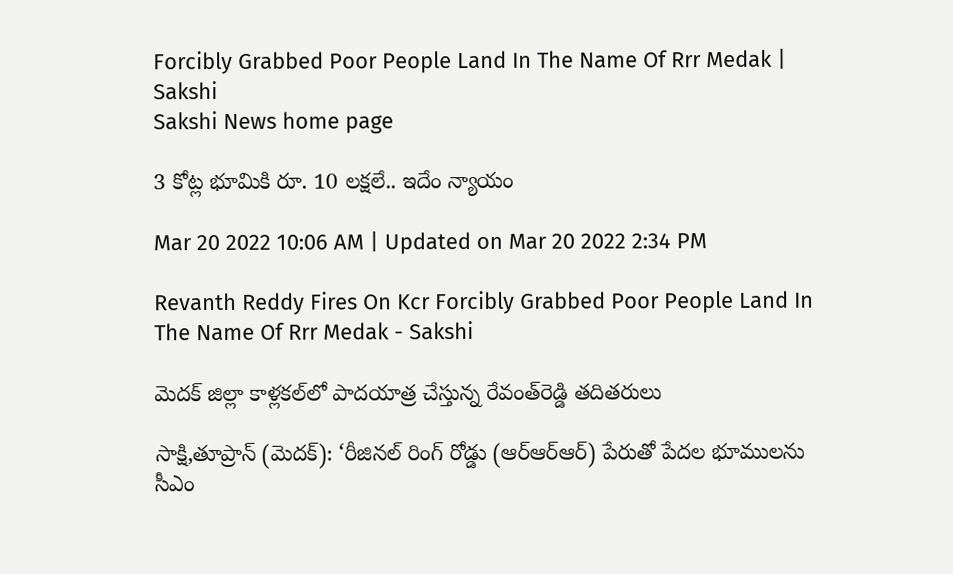Forcibly Grabbed Poor People Land In The Name Of Rrr Medak | Sakshi
Sakshi News home page

3 కోట్ల భూమికి రూ. 10 లక్షలే.. ఇదేం న్యాయం

Mar 20 2022 10:06 AM | Updated on Mar 20 2022 2:34 PM

Revanth Reddy Fires On Kcr Forcibly Grabbed Poor People Land In The Name Of Rrr Medak - Sakshi

మెదక్‌ జిల్లా కాళ్లకల్‌లో పాదయాత్ర చేస్తున్న రేవంత్‌రెడ్డి తదితరులు

సాక్షి,తూప్రాన్‌ (మెదక్‌): ‘రీజినల్‌ రింగ్‌ రోడ్డు (ఆర్‌ఆర్‌ఆర్‌) పేరుతో పేదల భూములను సీఎం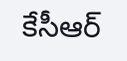కేసీఆర్‌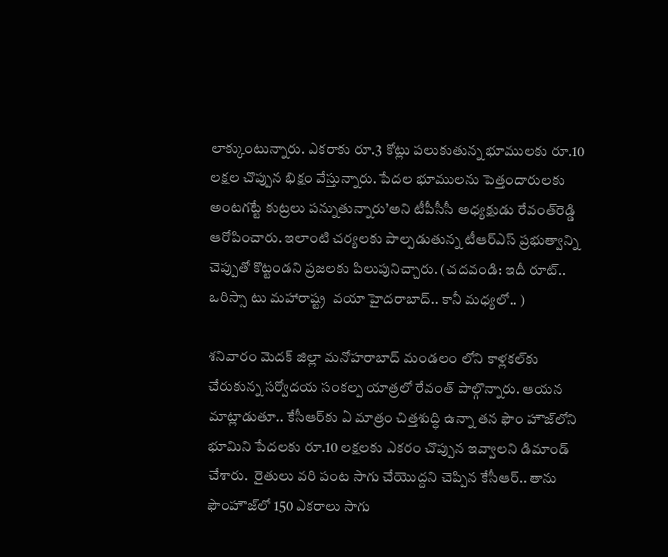లాక్కుంటున్నారు. ఎకరాకు రూ.3 కోట్లు పలుకుతున్న భూములకు రూ.10 లక్షల చొప్పున భిక్షం వేస్తున్నారు. పేదల భూములను పెత్తందారులకు అంటగట్టే కుట్రలు పన్నుతున్నారు’అని టీపీసీసీ అధ్యక్షుడు రేవంత్‌రెడ్డి ఆరోపించారు. ఇలాంటి చర్యలకు పాల్పడుతున్న టీఆర్‌ఎస్‌ ప్రభుత్వాన్ని చెప్పుతో కొట్టండని ప్రజలకు పిలుపునిచ్చారు. (చదవండి: ఇదీ రూట్‌.. ఒరిస్సా టు మహారాష్ట్ర  వయా హైదరాబాద్‌.. కానీ మధ్యలో.. )

శనివారం మెదక్‌ జిల్లా మనోహరాబాద్‌ మండలం లోని కాళ్లకల్‌కు చేరుకున్న సర్వోదయ సంకల్ప యాత్రలో రేవంత్‌ పాల్గొన్నారు. ఆయన మాట్లాడుతూ.. కేసీఆర్‌కు ఏ మాత్రం చిత్తశుద్ధి ఉన్నా తన ఫౌం హౌజ్‌లోని భూమిని పేదలకు రూ.10 లక్షలకు ఎకరం చొప్పున ఇవ్వాలని డిమాండ్‌ చేశారు.  రైతులు వరి పంట సాగు చేయొద్దని చెప్పిన కేసీఆర్‌.. తాను ఫౌంహౌజ్‌లో 150 ఎకరాలు సాగు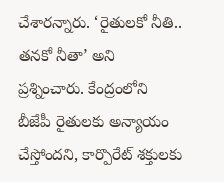చేశారన్నారు. ‘రైతులకో నీతి.. తనకో నీతా’ అని ప్రశ్నించారు. కేంద్రంలోని బీజేపీ రైతులకు అన్యాయం చేస్తోందని, కార్పొరేట్‌ శక్తులకు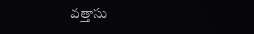వత్తాసు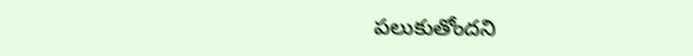పలుకుతోందని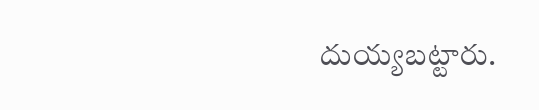దుయ్యబట్టారు.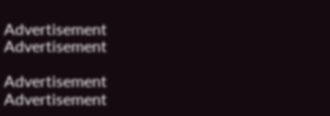Advertisement
Advertisement

Advertisement
Advertisement